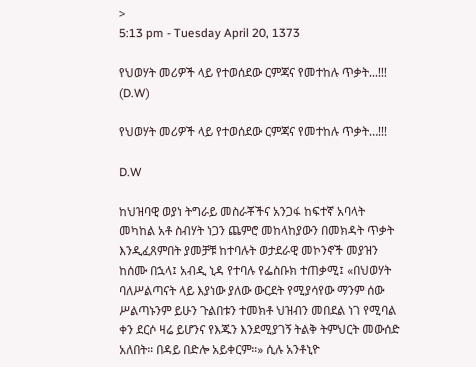>
5:13 pm - Tuesday April 20, 1373

የህወሃት መሪዎች ላይ የተወሰደው ርምጃና የመተከሉ ጥቃት...!!! (D.W)

የህወሃት መሪዎች ላይ የተወሰደው ርምጃና የመተከሉ ጥቃት…!!!

D.W

ከህዝባዊ ወያነ ትግራይ መስራቾችና አንጋፋ ከፍተኛ አባላት መካከል አቶ ስብሃት ነጋን ጨምሮ መከላከያውን በመክዳት ጥቃት እንዲፈጸምበት ያመቻቹ ከተባሉት ወታደራዊ መኮንኖች መያዝን ከሰሙ በኋላ፤ አብዲ ኒዳ የተባሉ የፌስቡክ ተጠቃሚ፤ «በህወሃት ባለሥልጣናት ላይ እያነው ያለው ውርደት የሚያሳየው ማንም ሰው ሥልጣኑንም ይሁን ጉልበቱን ተመክቶ ህዝብን መበደል ነገ የሚባል ቀን ደርሶ ዛሬ ይሆንና የእጁን እንደሚያገኝ ትልቅ ትምህርት መውሰድ አለበት። በዳይ በድሎ አይቀርም።» ሲሉ አንቶኒዮ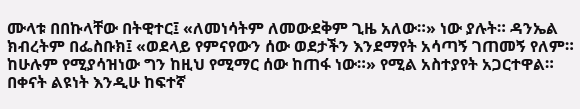ሙላቱ በበኩላቸው በትዊተር፤ «ለመነሳትም ለመውደቅም ጊዜ አለው።» ነው ያሉት። ዳንኤል ክብረትም በፌስቡክ፤ «ወደላይ የምናየውን ሰው ወደታችን እንደማየት አሳጣኝ ገጠመኝ የለም። ከሁሉም የሚያሳዝነው ግን ከዚህ የሚማር ሰው ከጠፋ ነው።» የሚል አስተያየት አጋርተዋል።
በቀናት ልዩነት እንዲሁ ከፍተኛ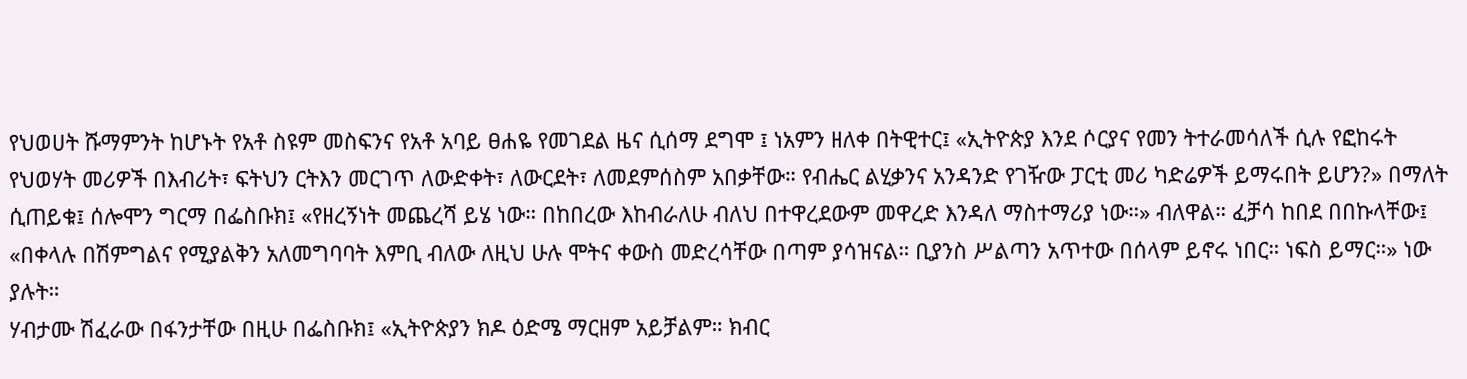የህወሀት ሹማምንት ከሆኑት የአቶ ስዩም መስፍንና የአቶ አባይ ፀሐዬ የመገደል ዜና ሲሰማ ደግሞ ፤ ነአምን ዘለቀ በትዊተር፤ «ኢትዮጵያ እንደ ሶርያና የመን ትተራመሳለች ሲሉ የፎከሩት የህወሃት መሪዎች በእብሪት፣ ፍትህን ርትእን መርገጥ ለውድቀት፣ ለውርደት፣ ለመደምሰስም አበቃቸው። የብሔር ልሂቃንና አንዳንድ የገዥው ፓርቲ መሪ ካድሬዎች ይማሩበት ይሆን?» በማለት ሲጠይቁ፤ ሰሎሞን ግርማ በፌስቡክ፤ «የዘረኝነት መጨረሻ ይሄ ነው። በከበረው እከብራለሁ ብለህ በተዋረደውም መዋረድ እንዳለ ማስተማሪያ ነው።» ብለዋል። ፈቻሳ ከበደ በበኩላቸው፤ «በቀላሉ በሽምግልና የሚያልቅን አለመግባባት እምቢ ብለው ለዚህ ሁሉ ሞትና ቀውስ መድረሳቸው በጣም ያሳዝናል። ቢያንስ ሥልጣን አጥተው በሰላም ይኖሩ ነበር። ነፍስ ይማር።» ነው ያሉት።
ሃብታሙ ሽፈራው በፋንታቸው በዚሁ በፌስቡክ፤ «ኢትዮጵያን ክዶ ዕድሜ ማርዘም አይቻልም። ክብር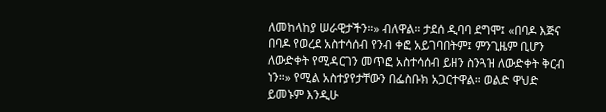ለመከላከያ ሠራዊታችን።» ብለዋል። ታደሰ ዲባባ ደግሞ፤ «በባዶ እጅና በባዶ የወረደ አስተሳሰብ የንብ ቀፎ አይገባበትም፤ ምንጊዜም ቢሆን ለውድቀት የሚዳርገን መጥፎ አስተሳሰብ ይዘን ስንጓዝ ለውድቀት ቅርብ ነን።» የሚል አስተያየታቸውን በፌስቡክ አጋርተዋል። ወልድ ዋህድ ይመኑም እንዲሁ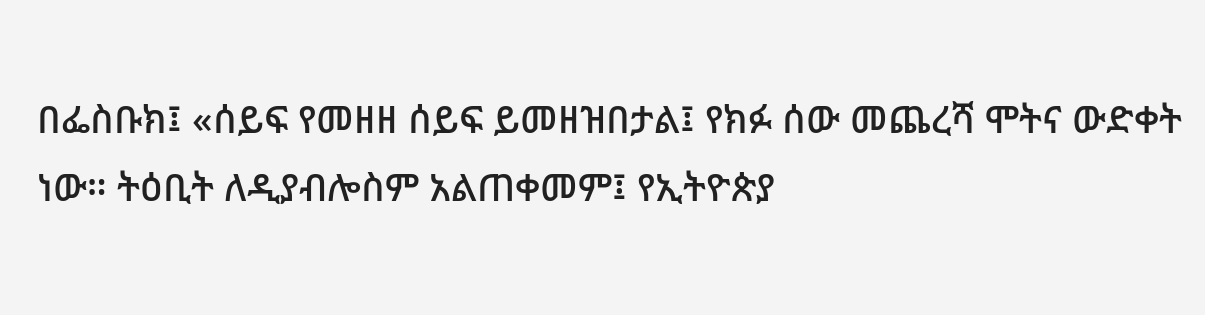በፌስቡክ፤ «ሰይፍ የመዘዘ ሰይፍ ይመዘዝበታል፤ የክፉ ሰው መጨረሻ ሞትና ውድቀት ነው። ትዕቢት ለዲያብሎስም አልጠቀመም፤ የኢትዮጵያ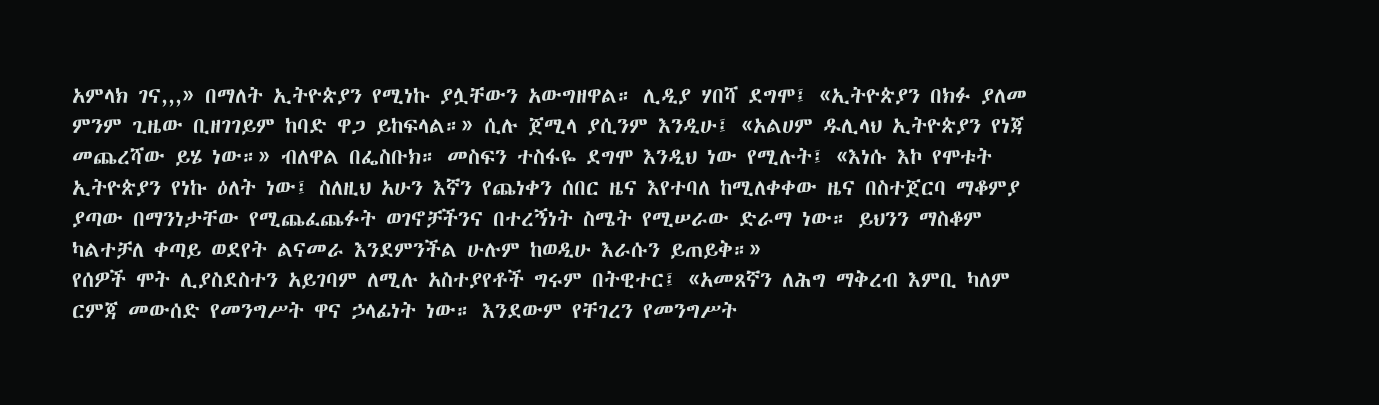አምላክ ገና,,,» በማለት ኢትዮጵያን የሚነኩ ያሏቸውን አውግዘዋል። ሊዲያ ሃበሻ ደግሞ፤ «ኢትዮጵያን በክፉ ያለመ ምንም ጊዜው ቢዘገገይም ከባድ ዋጋ ይከፍላል።» ሲሉ ጀሚላ ያሲንም እንዲሁ፤ «አልሀም ዱሊላህ ኢትዮጵያን የነጃ መጨረሻው ይሄ ነው።» ብለዋል በፌስቡክ። መስፍን ተስፋዬ ደግሞ እንዲህ ነው የሚሉት፤ «እነሱ እኮ የሞቱት ኢትዮጵያን የነኩ ዕለት ነው፤ ስለዚህ አሁን እኛን የጨነቀን ሰበር ዜና እየተባለ ከሚለቀቀው ዜና በስተጀርባ ማቆምያ ያጣው በማንነታቸው የሚጨፈጨፉት ወገኖቻችንና በተረኝነት ስሜት የሚሠራው ድራማ ነው። ይህንን ማስቆም ካልተቻለ ቀጣይ ወደየት ልናመራ እንደምንችል ሁሉም ከወዲሁ እራሱን ይጠይቅ።»
የሰዎች ሞት ሊያስደስተን አይገባም ለሚሉ አስተያየቶች ግሩም በትዊተር፤ «አመጸኛን ለሕግ ማቅረብ እምቢ ካለም ርምጃ መውሰድ የመንግሥት ዋና ኃላፊነት ነው። እንደውም የቸገረን የመንግሥት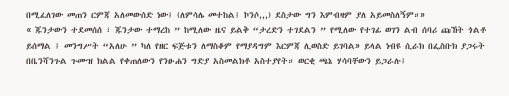በሚፈለገው መጠን ርምጃ አለመውሰድ ነው፤ (ለምሳሌ መተከል፤ ኮንሶ,,,) ደስታው ግን እምብዛም ያለ አይመስለኝም።»
« ጁንታውን ተደመሰሰ ፣ ጁንታው ተማረከ ” ከሚለው ዜና ይልቅ “ታረድን ተገደልን ” የሚለው የተገፊ ወገን ልብ ሰባሪ ጩኸት ጎልቶ ይሰማል ፤ መንግሥት “አለሁ ” ካለ የዘር ፍጅቱን ለማስቆም የማያዳግም እርምጃ ሊወስድ ይገባል» ይላል ነብዩ ሲራክ በፌስቡክ ያጋሩት በቤንሻንጉል ጉሙዝ ክልል የቀጠለውን የንፁሐን ግድያ አስመልክቶ አስተያየት። ወርቂ ጫኔ ሃሳባቸውን ይጋራሉ፤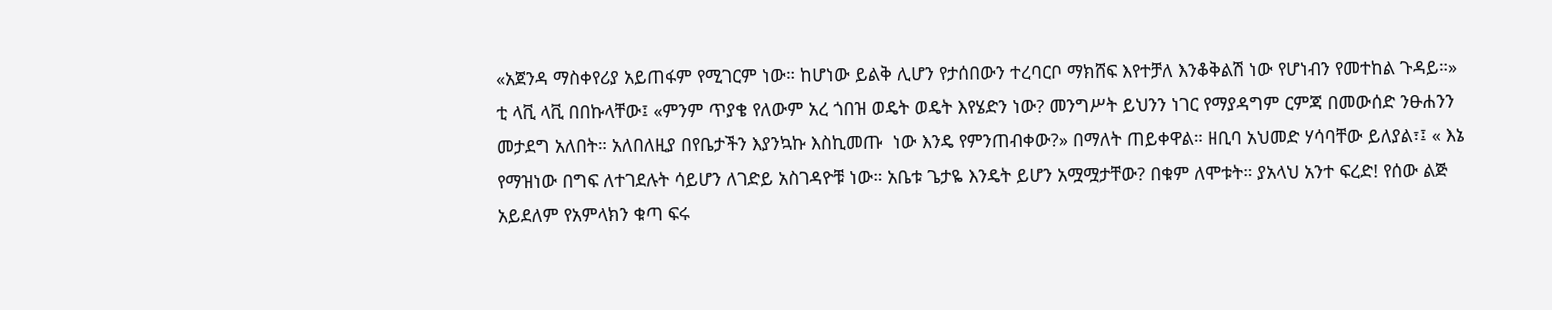«አጀንዳ ማስቀየሪያ አይጠፋም የሚገርም ነው። ከሆነው ይልቅ ሊሆን የታሰበውን ተረባርቦ ማክሸፍ እየተቻለ እንቆቅልሽ ነው የሆነብን የመተከል ጉዳይ።»
ቲ ላቪ ላቪ በበኩላቸው፤ «ምንም ጥያቄ የለውም አረ ጎበዝ ወዴት ወዴት እየሄድን ነው? መንግሥት ይህንን ነገር የማያዳግም ርምጃ በመውሰድ ንፁሐንን መታደግ አለበት። አለበለዚያ በየቤታችን እያንኳኩ እስኪመጡ  ነው እንዴ የምንጠብቀው?» በማለት ጠይቀዋል። ዘቢባ አህመድ ሃሳባቸው ይለያል፣፤ « እኔ የማዝነው በግፍ ለተገደሉት ሳይሆን ለገድይ አስገዳዮቹ ነው። አቤቱ ጌታዬ እንዴት ይሆን አሟሟታቸው? በቁም ለሞቱት። ያአላህ አንተ ፍረድ! የሰው ልጅ አይደለም የአምላክን ቁጣ ፍሩ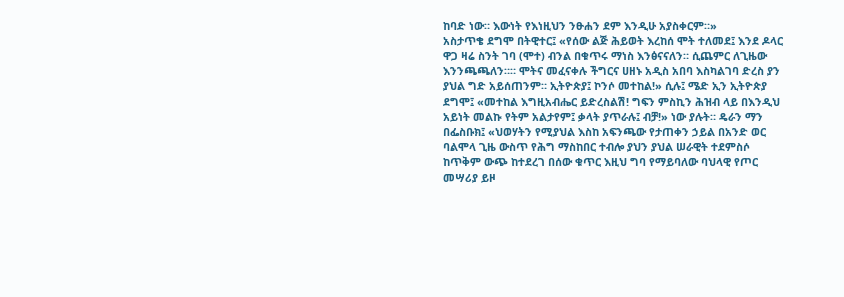ከባድ ነው። እውነት የእነዚህን ንፁሐን ደም እንዲሁ አያስቀርም።»
አስታጥቄ ደግሞ በትዊተር፤ «የሰው ልጅ ሕይወት እረከሰ ሞት ተለመደ፤ እንደ ዶላር ዋጋ ዛሬ ስንት ገባ (ሞተ) ብንል በቁጥሩ ማነስ እንፅናናለን። ሲጨምር ለጊዜው እንንጫጫለን።። ሞትና መፈናቀሉ ችግርና ሀዘኑ አዲስ አበባ እስካልገባ ድረስ ያን ያህል ግድ አይሰጠንም። ኢትዮጵያ፤ ኮንሶ መተከል!» ሲሉ፤ ሜድ ኢን ኢትዮጵያ ደግሞ፤ «መተከል እግዚአብሔር ይድረስልሽ! ግፍን ምስኪን ሕዝብ ላይ በእንዲህ አይነት መልኩ የትም አልታየም፤ ቃላት ያጥራሉ፤ ብቻ!» ነው ያሉት። ዴራን ማን በፌስቡክ፤ «ህወሃትን የሚያህል እስከ አፍንጫው የታጠቀን ኃይል በአንድ ወር ባልሞላ ጊዜ ውስጥ የሕግ ማስከበር ተብሎ ያህን ያህል ሠራዊት ተደምስሶ ከጥቅም ውጭ ከተደረገ በሰው ቁጥር እዚህ ግባ የማይባለው ባህላዊ የጦር መሣሪያ ይዞ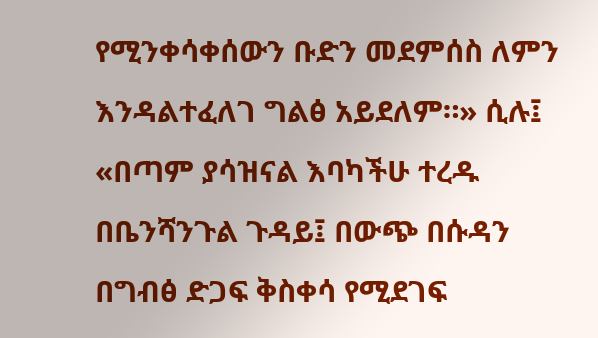የሚንቀሳቀሰውን ቡድን መደምሰስ ለምን እንዳልተፈለገ ግልፅ አይደለም።» ሲሉ፤ «በጣም ያሳዝናል እባካችሁ ተረዱ በቤንሻንጉል ጉዳይ፤ በውጭ በሱዳን በግብፅ ድጋፍ ቅስቀሳ የሚደገፍ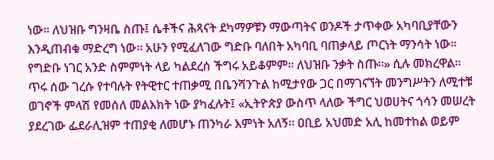ነው። ለህዝቡ ግንዛቤ ስጡ፤ ሴቶችና ሕጻናት ደካማዎቹን ማውጣትና ወንዶች ታጥቀው አካባቢያቸውን እንዲጠብቁ ማድረግ ነው። አሁን የሚፈለገው ግድቡ ባለበት አካባቢ ባጠቃላይ ጦርነት ማንሳት ነው። የግድቡ ነገር አንድ ስምምነት ላይ ካልደረሰ ችግሩ አይቆምም። ለህዝቡ ንቃት ስጡ።» ሲሉ መክረዋል።
ጥሩ ሰው ገረሱ የተባሉት የትዊተር ተጠቃሚ በቤንሻንጉል ከሚታየው ጋር በማገናኘት መንግሥትን ለሚተቹ ወገኖች ምላሽ የመሰለ መልእክት ነው ያካፈሉት፤ «ኢትዮጵያ ውስጥ ላለው ችግር ህወሀትና ጎሳን መሠረት ያደረገው ፌደራሊዝም ተጠያቂ ለመሆኑ ጠንካራ እምነት አለኝ። ዐቢይ አህመድ አሊ ከመተከል ወይም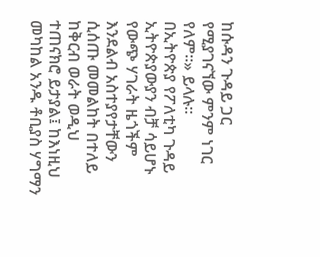ከሱዳን ጉዳይ ጋር የሚያገናኘው ምንም ነገር የለም።» ይላሉ።
በኢትዮጵያ የፖለቲካ ጉዳይ ኢትዮጵያውያን ብቻ ሳይሆኑ የውጭ ሃገራት ዜጎችም እንደልብ አስተያየታቸውን ሲሰጡ መመልከት በተለይ ከቅርብ ወራት ወዲህ ተጠናክሮ ይታያል፤ ከእነዚህ መካከል አንዱ ቶቢያስ ሃግማን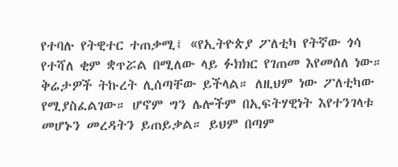የተባሉ የትዊተር ተጠቃሚ፤ «የኢትዮጵያ ፖለቲካ የትኛው ጎሳ የተሻለ ቂም ቋጥሯል በሚለው ላይ ፉክክር የገጠመ እየመሰለ ነው። ቅሬታዎች ትኩረት ሊሰጣቸው ይችላል። ለዚህም ነው ፖለቲካው የሚያስፈልገው። ሆኖም ግን ሌሎችም በኢፍትሃዊነት እየተንገላቱ መሆኑን መረዳትን ይጠይቃል። ይህም በጣም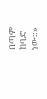በጣም ከባድ ነው።»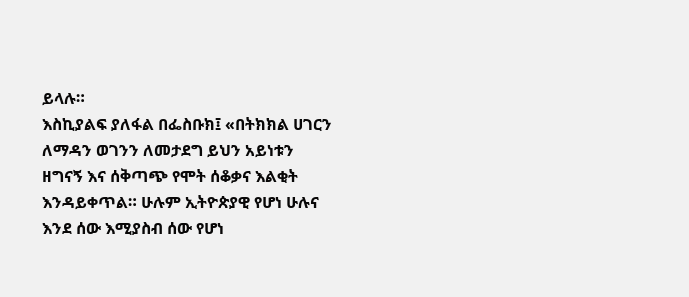ይላሉ።
እስኪያልፍ ያለፋል በፌስቡክ፤ «በትክክል ሀገርን ለማዳን ወገንን ለመታደግ ይህን አይነቱን ዘግናኝ እና ሰቅጣጭ የሞት ሰቆቃና እልቂት እንዳይቀጥል። ሁሉም ኢትዮጵያዊ የሆነ ሁሉና እንደ ሰው እሚያስብ ሰው የሆነ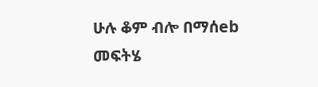ሁሉ ቆም ብሎ በማሰeb መፍትሄ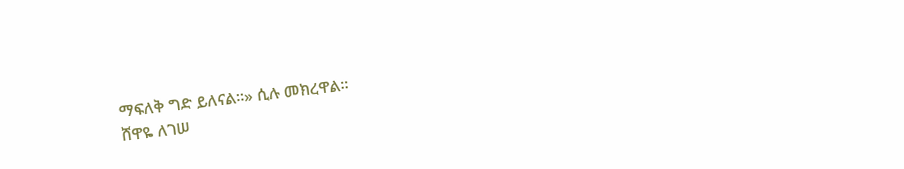ማፍለቅ ግድ ይለናል።» ሲሉ መክረዋል።
ሸዋዬ ለገሠ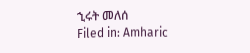ኂሩት መለሰ
Filed in: Amharic